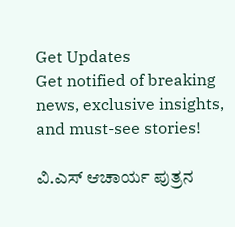Get Updates
Get notified of breaking news, exclusive insights, and must-see stories!

ವಿ.ಎಸ್ ಆಚಾರ್ಯ ಪುತ್ರನ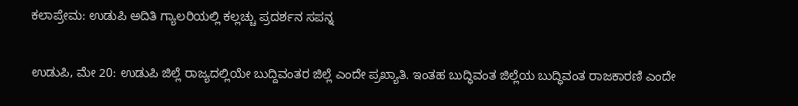ಕಲಾಪ್ರೇಮ: ಉಡುಪಿ ಅದಿತಿ ಗ್ಯಾಲರಿಯಲ್ಲಿ ಕಲ್ಲಚ್ಚು ಪ್ರದರ್ಶನ ಸಪನ್ನ

ಉಡುಪಿ, ಮೇ 20: ಉಡುಪಿ ಜಿಲ್ಲೆ ರಾಜ್ಯದಲ್ಲಿಯೇ ಬುದ್ದಿವಂತರ ಜಿಲ್ಲೆ ಎಂದೇ ಪ್ರಖ್ಯಾತಿ. ಇಂತಹ ಬುದ್ಧಿವಂತ ಜಿಲ್ಲೆಯ ಬುದ್ಧಿವಂತ ರಾಜಕಾರಣಿ ಎಂದೇ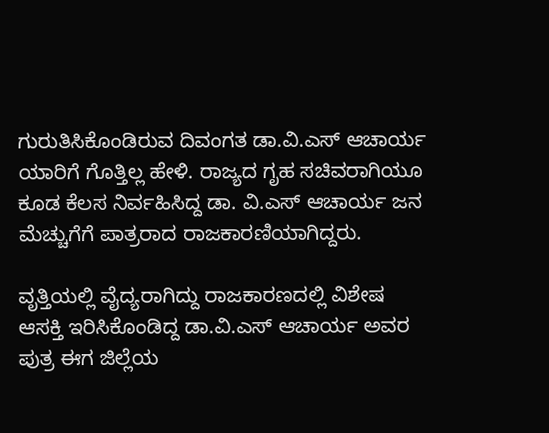ಗುರುತಿಸಿಕೊಂಡಿರುವ ದಿವಂಗತ ಡಾ.ವಿ.ಎಸ್ ಆಚಾರ್ಯ ಯಾರಿಗೆ ಗೊತ್ತಿಲ್ಲ ಹೇಳಿ. ರಾಜ್ಯದ ಗೃಹ ಸಚಿವರಾಗಿಯೂ ಕೂಡ ಕೆಲಸ ನಿರ್ವಹಿಸಿದ್ದ ಡಾ. ವಿ.ಎಸ್ ಆಚಾರ್ಯ ಜನ ಮೆಚ್ಚುಗೆಗೆ ಪಾತ್ರರಾದ ರಾಜಕಾರಣಿಯಾಗಿದ್ದರು.

ವೃತ್ತಿಯಲ್ಲಿ ವೈದ್ಯರಾಗಿದ್ದು ರಾಜಕಾರಣದಲ್ಲಿ ವಿಶೇಷ ಆಸಕ್ತಿ ಇರಿಸಿಕೊಂಡಿದ್ದ ಡಾ.ವಿ.ಎಸ್ ಆಚಾರ್ಯ ಅವರ ಪುತ್ರ ಈಗ ಜಿಲ್ಲೆಯ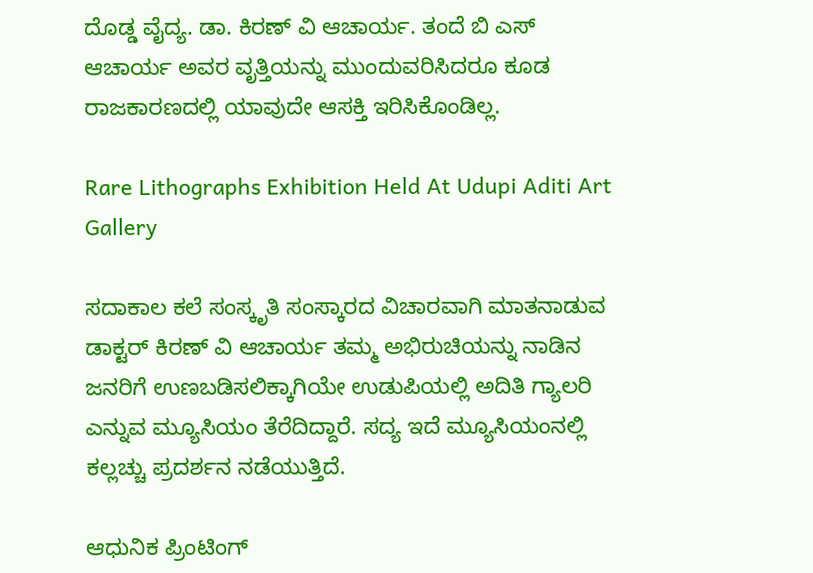ದೊಡ್ಡ ವೈದ್ಯ. ಡಾ. ಕಿರಣ್ ವಿ ಆಚಾರ್ಯ. ತಂದೆ ಬಿ ಎಸ್ ಆಚಾರ್ಯ ಅವರ ವೃತ್ತಿಯನ್ನು ಮುಂದುವರಿಸಿದರೂ ಕೂಡ ರಾಜಕಾರಣದಲ್ಲಿ ಯಾವುದೇ ಆಸಕ್ತಿ ಇರಿಸಿಕೊಂಡಿಲ್ಲ.

Rare Lithographs Exhibition Held At Udupi Aditi Art Gallery

ಸದಾಕಾಲ ಕಲೆ ಸಂಸ್ಕೃತಿ ಸಂಸ್ಕಾರದ ವಿಚಾರವಾಗಿ ಮಾತನಾಡುವ ಡಾಕ್ಟರ್ ಕಿರಣ್ ವಿ ಆಚಾರ್ಯ ತಮ್ಮ ಅಭಿರುಚಿಯನ್ನು ನಾಡಿನ ಜನರಿಗೆ ಉಣಬಡಿಸಲಿಕ್ಕಾಗಿಯೇ ಉಡುಪಿಯಲ್ಲಿ ಅದಿತಿ ಗ್ಯಾಲರಿ ಎನ್ನುವ ಮ್ಯೂಸಿಯಂ ತೆರೆದಿದ್ದಾರೆ. ಸದ್ಯ ಇದೆ ಮ್ಯೂಸಿಯಂನಲ್ಲಿ ಕಲ್ಲಚ್ಚು ಪ್ರದರ್ಶನ ನಡೆಯುತ್ತಿದೆ.

ಆಧುನಿಕ ಪ್ರಿಂಟಿಂಗ್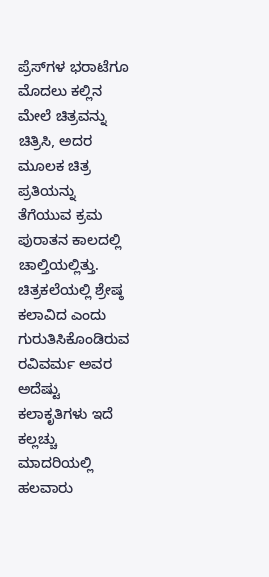ಪ್ರೆಸ್‌ಗಳ ಭರಾಟೆಗೂ ಮೊದಲು ಕಲ್ಲಿನ ಮೇಲೆ ಚಿತ್ರವನ್ನು ಚಿತ್ರಿಸಿ, ಅದರ ಮೂಲಕ ಚಿತ್ರ ಪ್ರತಿಯನ್ನು ತೆಗೆಯುವ ಕ್ರಮ ಪುರಾತನ ಕಾಲದಲ್ಲಿ ಚಾಲ್ತಿಯಲ್ಲಿತ್ತು. ಚಿತ್ರಕಲೆಯಲ್ಲಿ ಶ್ರೇಷ್ಠ ಕಲಾವಿದ ಎಂದು ಗುರುತಿಸಿಕೊಂಡಿರುವ ರವಿವರ್ಮ ಅವರ ಅದೆಷ್ಟು ಕಲಾಕೃತಿಗಳು ಇದೆ ಕಲ್ಲಚ್ಚು ಮಾದರಿಯಲ್ಲಿ ಹಲವಾರು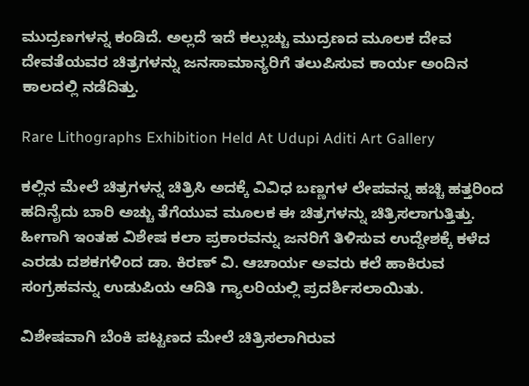ಮುದ್ರಣಗಳನ್ನ ಕಂಡಿದೆ. ಅಲ್ಲದೆ ಇದೆ ಕಲ್ಲುಚ್ಚು ಮುದ್ರಣದ ಮೂಲಕ ದೇವ ದೇವತೆಯವರ ಚಿತ್ರಗಳನ್ನು ಜನಸಾಮಾನ್ಯರಿಗೆ ತಲುಪಿಸುವ ಕಾರ್ಯ ಅಂದಿನ ಕಾಲದಲ್ಲಿ ನಡೆದಿತ್ತು.

Rare Lithographs Exhibition Held At Udupi Aditi Art Gallery

ಕಲ್ಲಿನ ಮೇಲೆ ಚಿತ್ರಗಳನ್ನ ಚಿತ್ರಿಸಿ ಅದಕ್ಕೆ ವಿವಿಧ ಬಣ್ಣಗಳ ಲೇಪವನ್ನ ಹಚ್ಚಿ ಹತ್ತರಿಂದ ಹದಿನೈದು ಬಾರಿ ಅಚ್ಚು ತೆಗೆಯುವ ಮೂಲಕ ಈ ಚಿತ್ರಗಳನ್ನು ಚಿತ್ರಿಸಲಾಗುತ್ತಿತ್ತು. ಹೀಗಾಗಿ ಇಂತಹ ವಿಶೇಷ ಕಲಾ ಪ್ರಕಾರವನ್ನು ಜನರಿಗೆ ತಿಳಿಸುವ ಉದ್ದೇಶಕ್ಕೆ ಕಳೆದ ಎರಡು ದಶಕಗಳಿಂದ ಡಾ. ಕಿರಣ್ ವಿ. ಆಚಾರ್ಯ ಅವರು ಕಲೆ ಹಾಕಿರುವ ಸಂಗ್ರಹವನ್ನು ಉಡುಪಿಯ ಆದಿತಿ ಗ್ಯಾಲರಿಯಲ್ಲಿ ಪ್ರದರ್ಶಿಸಲಾಯಿತು.

ವಿಶೇಷವಾಗಿ ಬೆಂಕಿ ಪಟ್ಟಣದ ಮೇಲೆ ಚಿತ್ರಿಸಲಾಗಿರುವ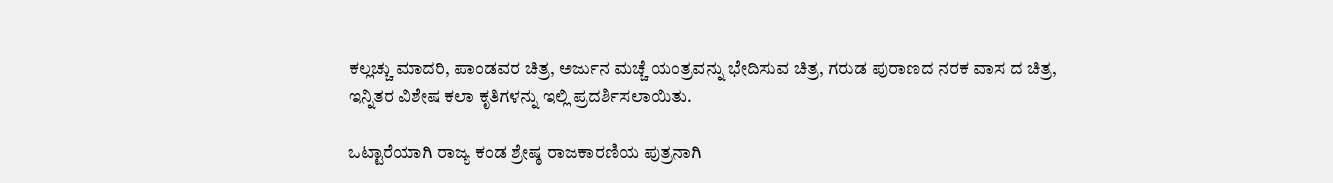ಕಲ್ಲಚ್ಚು ಮಾದರಿ, ಪಾಂಡವರ ಚಿತ್ರ, ಅರ್ಜುನ ಮಚ್ಚೆ ಯಂತ್ರವನ್ನು ಭೇದಿಸುವ ಚಿತ್ರ, ಗರುಡ ಪುರಾಣದ ನರಕ ವಾಸ ದ ಚಿತ್ರ, ಇನ್ನಿತರ ವಿಶೇಷ ಕಲಾ ಕೃತಿಗಳನ್ನು ಇಲ್ಲಿ ಪ್ರದರ್ಶಿಸಲಾಯಿತು.

ಒಟ್ಟಾರೆಯಾಗಿ ರಾಜ್ಯ ಕಂಡ ಶ್ರೇಷ್ಠ ರಾಜಕಾರಣಿಯ ಪುತ್ರನಾಗಿ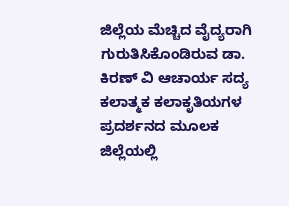ಜಿಲ್ಲೆಯ ಮೆಚ್ಚಿದ ವೈದ್ಯರಾಗಿ ಗುರುತಿಸಿಕೊಂಡಿರುವ ಡಾ. ಕಿರಣ್ ವಿ ಆಚಾರ್ಯ ಸದ್ಯ ಕಲಾತ್ಮಕ ಕಲಾಕೃತಿಯಗಳ ಪ್ರದರ್ಶನದ ಮೂಲಕ ಜಿಲ್ಲೆಯಲ್ಲಿ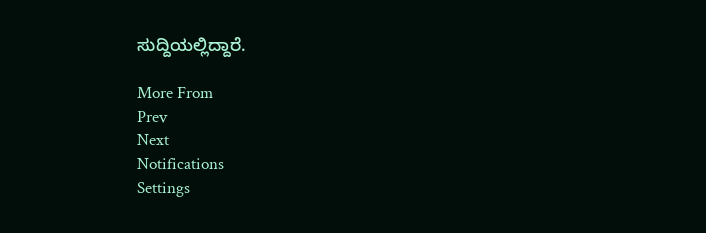ಸುದ್ದಿಯಲ್ಲಿದ್ದಾರೆ.

More From
Prev
Next
Notifications
Settings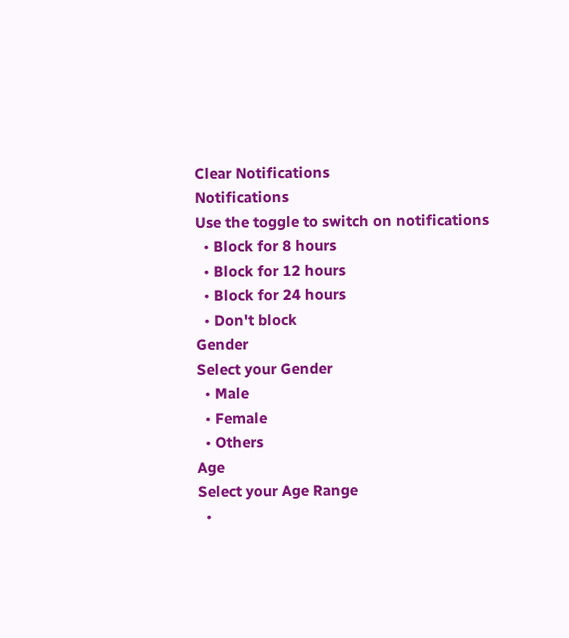Clear Notifications
Notifications
Use the toggle to switch on notifications
  • Block for 8 hours
  • Block for 12 hours
  • Block for 24 hours
  • Don't block
Gender
Select your Gender
  • Male
  • Female
  • Others
Age
Select your Age Range
  •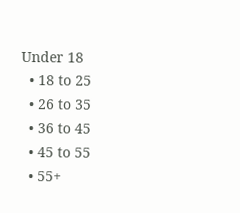Under 18
  • 18 to 25
  • 26 to 35
  • 36 to 45
  • 45 to 55
  • 55+